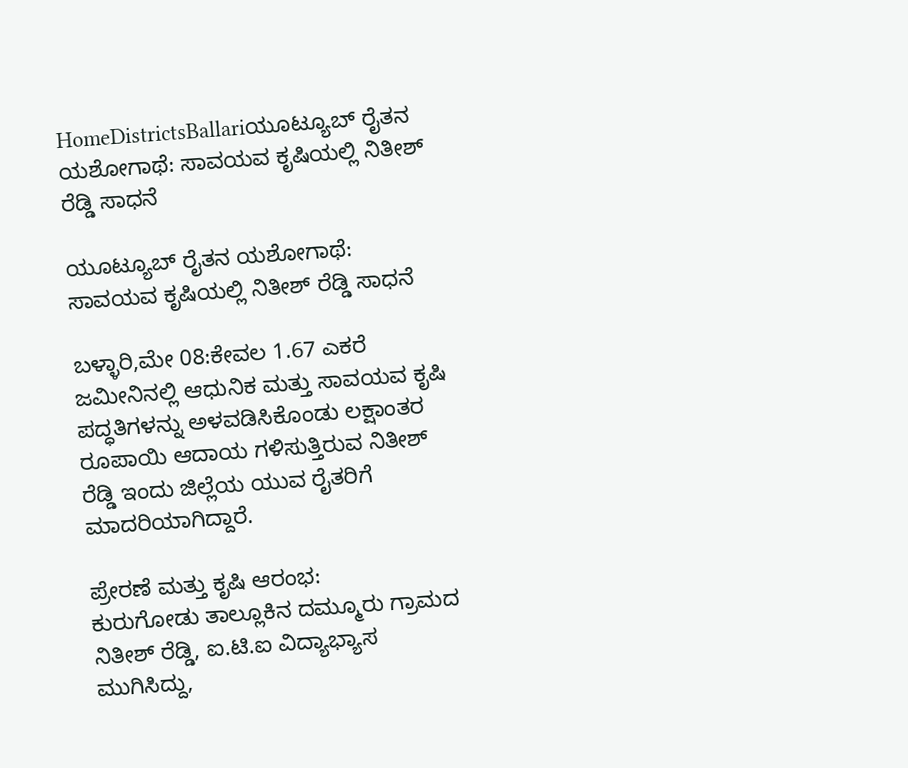HomeDistrictsBallariಯೂಟ್ಯೂಬ್ ರೈತನ ಯಶೋಗಾಥೆ: ಸಾವಯವ ಕೃಷಿಯಲ್ಲಿ ನಿತೀಶ್ ರೆಡ್ಡಿ ಸಾಧನೆ

ಯೂಟ್ಯೂಬ್ ರೈತನ ಯಶೋಗಾಥೆ: ಸಾವಯವ ಕೃಷಿಯಲ್ಲಿ ನಿತೀಶ್ ರೆಡ್ಡಿ ಸಾಧನೆ

ಬಳ್ಳಾರಿ,ಮೇ 08:ಕೇವಲ 1.67 ಎಕರೆ ಜಮೀನಿನಲ್ಲಿ ಆಧುನಿಕ ಮತ್ತು ಸಾವಯವ ಕೃಷಿ ಪದ್ಧತಿಗಳನ್ನು ಅಳವಡಿಸಿಕೊಂಡು ಲಕ್ಷಾಂತರ ರೂಪಾಯಿ ಆದಾಯ ಗಳಿಸುತ್ತಿರುವ ನಿತೀಶ್ ರೆಡ್ಡಿ ಇಂದು ಜಿಲ್ಲೆಯ ಯುವ ರೈತರಿಗೆ ಮಾದರಿಯಾಗಿದ್ದಾರೆ.

ಪ್ರೇರಣೆ ಮತ್ತು ಕೃಷಿ ಆರಂಭ:
ಕುರುಗೋಡು ತಾಲ್ಲೂಕಿನ ದಮ್ಮೂರು ಗ್ರಾಮದ ನಿತೀಶ್ ರೆಡ್ಡಿ, ಐ.ಟಿ.ಐ ವಿದ್ಯಾಭ್ಯಾಸ ಮುಗಿಸಿದ್ದು,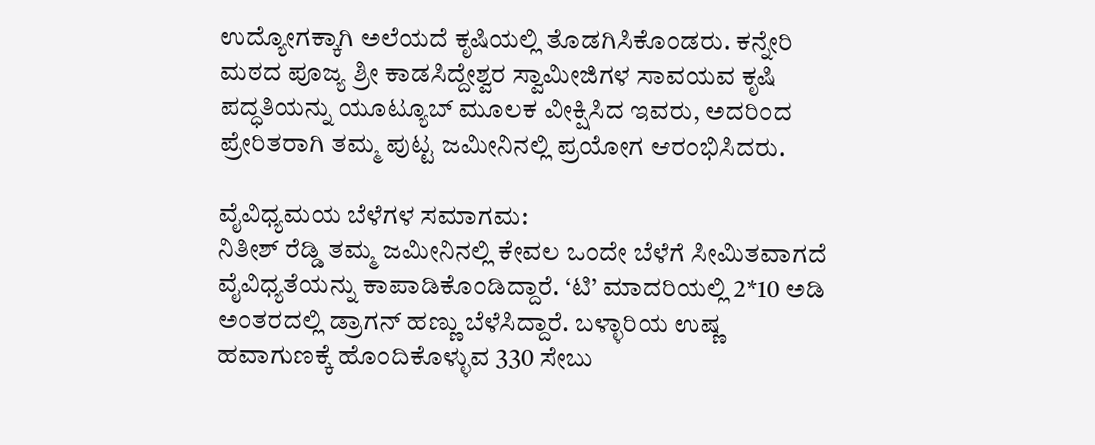ಉದ್ಯೋಗಕ್ಕಾಗಿ ಅಲೆಯದೆ ಕೃಷಿಯಲ್ಲಿ ತೊಡಗಿಸಿಕೊಂಡರು. ಕನ್ನೇರಿ ಮಠದ ಪೂಜ್ಯ ಶ್ರೀ ಕಾಡಸಿದ್ದೇಶ್ವರ ಸ್ವಾಮೀಜಿಗಳ ಸಾವಯವ ಕೃಷಿ ಪದ್ಧತಿಯನ್ನು ಯೂಟ್ಯೂಬ್ ಮೂಲಕ ವೀಕ್ಷಿಸಿದ ಇವರು, ಅದರಿಂದ ಪ್ರೇರಿತರಾಗಿ ತಮ್ಮ ಪುಟ್ಟ ಜಮೀನಿನಲ್ಲಿ ಪ್ರಯೋಗ ಆರಂಭಿಸಿದರು.

ವೈವಿಧ್ಯಮಯ ಬೆಳೆಗಳ ಸಮಾಗಮ:
ನಿತೀಶ್ ರೆಡ್ಡಿ ತಮ್ಮ ಜಮೀನಿನಲ್ಲಿ ಕೇವಲ ಒಂದೇ ಬೆಳೆಗೆ ಸೀಮಿತವಾಗದೆ ವೈವಿಧ್ಯತೆಯನ್ನು ಕಾಪಾಡಿಕೊಂಡಿದ್ದಾರೆ. ‘ಟಿ’ ಮಾದರಿಯಲ್ಲಿ 2*10 ಅಡಿ ಅಂತರದಲ್ಲಿ ಡ್ರಾಗನ್ ಹಣ್ಣು ಬೆಳೆಸಿದ್ದಾರೆ. ಬಳ್ಳಾರಿಯ ಉಷ್ಣ ಹವಾಗುಣಕ್ಕೆ ಹೊಂದಿಕೊಳ್ಳುವ 330 ಸೇಬು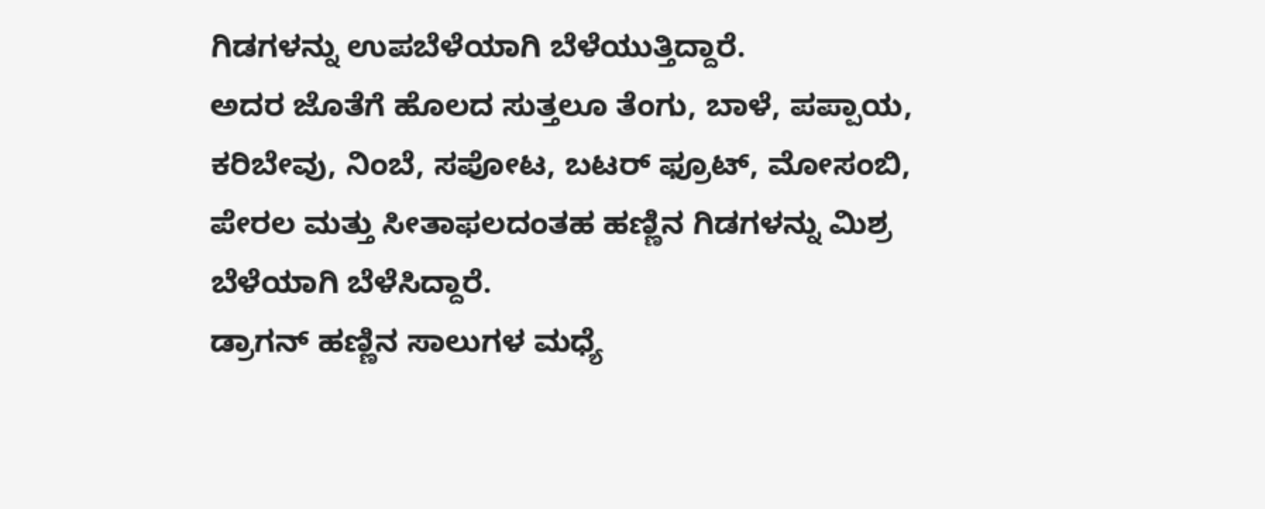ಗಿಡಗಳನ್ನು ಉಪಬೆಳೆಯಾಗಿ ಬೆಳೆಯುತ್ತಿದ್ದಾರೆ.
ಅದರ ಜೊತೆಗೆ ಹೊಲದ ಸುತ್ತಲೂ ತೆಂಗು, ಬಾಳೆ, ಪಪ್ಪಾಯ, ಕರಿಬೇವು, ನಿಂಬೆ, ಸಪೋಟ, ಬಟರ್ ಫ್ರೂಟ್, ಮೋಸಂಬಿ, ಪೇರಲ ಮತ್ತು ಸೀತಾಫಲದಂತಹ ಹಣ್ಣಿನ ಗಿಡಗಳನ್ನು ಮಿಶ್ರ ಬೆಳೆಯಾಗಿ ಬೆಳೆಸಿದ್ದಾರೆ.
ಡ್ರಾಗನ್ ಹಣ್ಣಿನ ಸಾಲುಗಳ ಮಧ್ಯೆ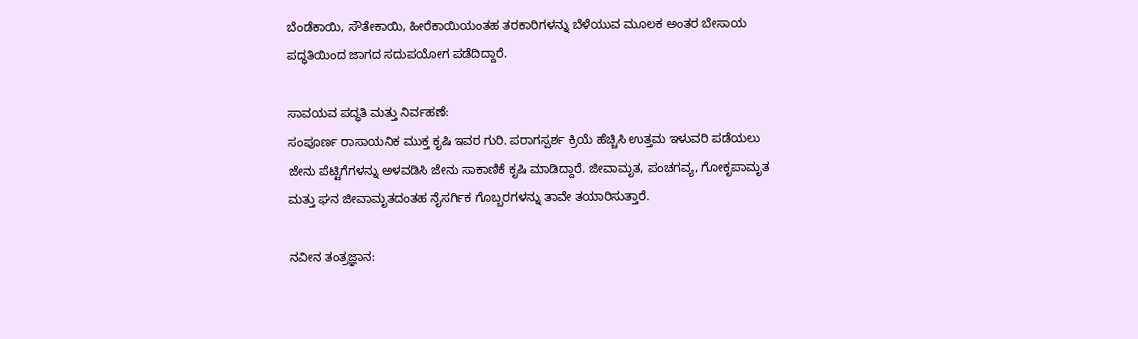ಬೆಂಡೆಕಾಯಿ, ಸೌತೇಕಾಯಿ, ಹೀರೆಕಾಯಿಯಂತಹ ತರಕಾರಿಗಳನ್ನು ಬೆಳೆಯುವ ಮೂಲಕ ಅಂತರ ಬೇಸಾಯ ಪದ್ಧತಿಯಿಂದ ಜಾಗದ ಸದುಪಯೋಗ ಪಡೆದಿದ್ದಾರೆ.

ಸಾವಯವ ಪದ್ಧತಿ ಮತ್ತು ನಿರ್ವಹಣೆ:
ಸಂಪೂರ್ಣ ರಾಸಾಯನಿಕ ಮುಕ್ತ ಕೃಷಿ ಇವರ ಗುರಿ. ಪರಾಗಸ್ಪರ್ಶ ಕ್ರಿಯೆ ಹೆಚ್ಚಿಸಿ ಉತ್ತಮ ಇಳುವರಿ ಪಡೆಯಲು ಜೇನು ಪೆಟ್ಟಿಗೆಗಳನ್ನು ಅಳವಡಿಸಿ ಜೇನು ಸಾಕಾಣಿಕೆ ಕೃಷಿ ಮಾಡಿದ್ದಾರೆ. ಜೀವಾಮೃತ, ಪಂಚಗವ್ಯ, ಗೋಕೃಪಾಮೃತ ಮತ್ತು ಘನ ಜೀವಾಮೃತದಂತಹ ನೈಸರ್ಗಿಕ ಗೊಬ್ಬರಗಳನ್ನು ತಾವೇ ತಯಾರಿಸುತ್ತಾರೆ.

ನವೀನ ತಂತ್ರಜ್ಞಾನ: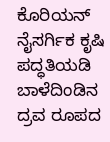ಕೊರಿಯನ್ ನೈಸರ್ಗಿಕ ಕೃಷಿ ಪದ್ಧತಿಯಡಿ ಬಾಳೆದಿಂಡಿನ ದ್ರವ ರೂಪದ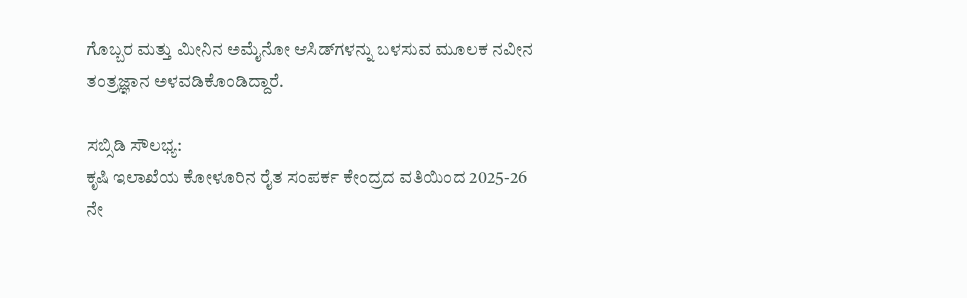ಗೊಬ್ಬರ ಮತ್ತು ಮೀನಿನ ಅಮೈನೋ ಆಸಿಡ್‌ಗಳನ್ನು ಬಳಸುವ ಮೂಲಕ ನವೀನ ತಂತ್ರಜ್ಞಾನ ಅಳವಡಿಕೊಂಡಿದ್ದಾರೆ.

ಸಬ್ಸಿಡಿ ಸೌಲಭ್ಯ:
ಕೃಷಿ ಇಲಾಖೆಯ ಕೋಳೂರಿನ ರೈತ ಸಂಪರ್ಕ ಕೇಂದ್ರದ ವತಿಯಿಂದ 2025-26 ನೇ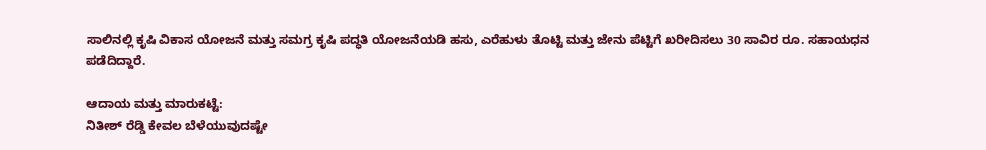ಸಾಲಿನಲ್ಲಿ ಕೃಷಿ ವಿಕಾಸ ಯೋಜನೆ ಮತ್ತು ಸಮಗ್ರ ಕೃಷಿ ಪದ್ಧತಿ ಯೋಜನೆಯಡಿ ಹಸು, ಎರೆಹುಳು ತೊಟ್ಟಿ ಮತ್ತು ಜೇನು ಪೆಟ್ಟಿಗೆ ಖರೀದಿಸಲು 30 ಸಾವಿರ ರೂ. ಸಹಾಯಧನ ಪಡೆದಿದ್ದಾರೆ.

ಆದಾಯ ಮತ್ತು ಮಾರುಕಟ್ಟೆ:
ನಿತೀಶ್ ರೆಡ್ಡಿ ಕೇವಲ ಬೆಳೆಯುವುದಷ್ಟೇ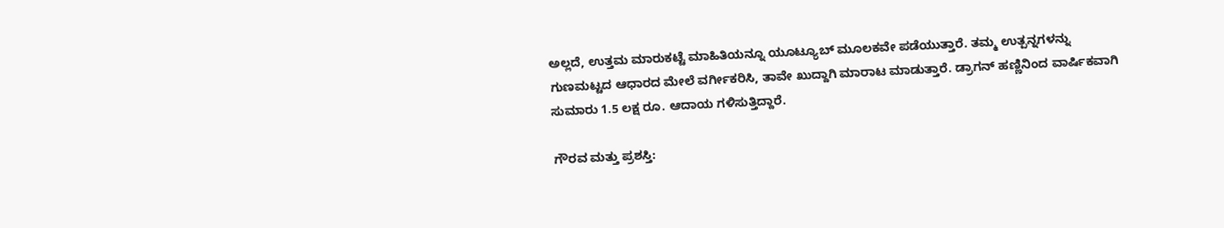ಅಲ್ಲದೆ, ಉತ್ತಮ ಮಾರುಕಟ್ಟೆ ಮಾಹಿತಿಯನ್ನೂ ಯೂಟ್ಯೂಬ್ ಮೂಲಕವೇ ಪಡೆಯುತ್ತಾರೆ. ತಮ್ಮ ಉತ್ಪನ್ನಗಳನ್ನು ಗುಣಮಟ್ಟದ ಆಧಾರದ ಮೇಲೆ ವರ್ಗೀಕರಿಸಿ, ತಾವೇ ಖುದ್ದಾಗಿ ಮಾರಾಟ ಮಾಡುತ್ತಾರೆ. ಡ್ರಾಗನ್ ಹಣ್ಣಿನಿಂದ ವಾರ್ಷಿಕವಾಗಿ ಸುಮಾರು 1.5 ಲಕ್ಷ ರೂ. ಆದಾಯ ಗಳಿಸುತ್ತಿದ್ದಾರೆ.

ಗೌರವ ಮತ್ತು ಪ್ರಶಸ್ತಿ: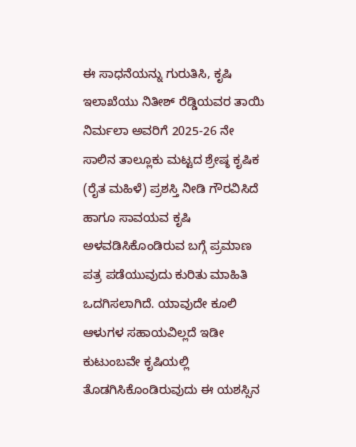ಈ ಸಾಧನೆಯನ್ನು ಗುರುತಿಸಿ, ಕೃಷಿ ಇಲಾಖೆಯು ನಿತೀಶ್ ರೆಡ್ಡಿಯವರ ತಾಯಿ ನಿರ್ಮಲಾ ಅವರಿಗೆ 2025-26 ನೇ ಸಾಲಿನ ತಾಲ್ಲೂಕು ಮಟ್ಟದ ಶ್ರೇಷ್ಠ ಕೃಷಿಕ (ರೈತ ಮಹಿಳೆ) ಪ್ರಶಸ್ತಿ ನೀಡಿ ಗೌರವಿಸಿದೆ ಹಾಗೂ ಸಾವಯವ ಕೃಷಿ ಅಳವಡಿಸಿಕೊಂಡಿರುವ ಬಗ್ಗೆ ಪ್ರಮಾಣ ಪತ್ರ ಪಡೆಯುವುದು ಕುರಿತು ಮಾಹಿತಿ ಒದಗಿಸಲಾಗಿದೆ. ಯಾವುದೇ ಕೂಲಿ ಆಳುಗಳ ಸಹಾಯವಿಲ್ಲದೆ ಇಡೀ ಕುಟುಂಬವೇ ಕೃಷಿಯಲ್ಲಿ ತೊಡಗಿಸಿಕೊಂಡಿರುವುದು ಈ ಯಶಸ್ಸಿನ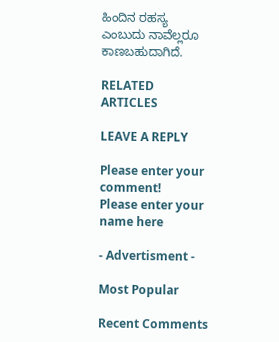ಹಿಂದಿನ ರಹಸ್ಯ ಎಂಬುದು ನಾವೆಲ್ಲರೂ ಕಾಣಬಹುದಾಗಿದೆ.

RELATED ARTICLES

LEAVE A REPLY

Please enter your comment!
Please enter your name here

- Advertisment -

Most Popular

Recent Comments